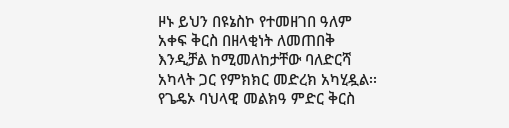ዞኑ ይህን በዩኔስኮ የተመዘገበ ዓለም አቀፍ ቅርስ በዘላቂነት ለመጠበቅ እንዲቻል ከሚመለከታቸው ባለድርሻ አካላት ጋር የምክክር መድረክ አካሂዷል፡፡
የጌዴኦ ባህላዊ መልክዓ ምድር ቅርስ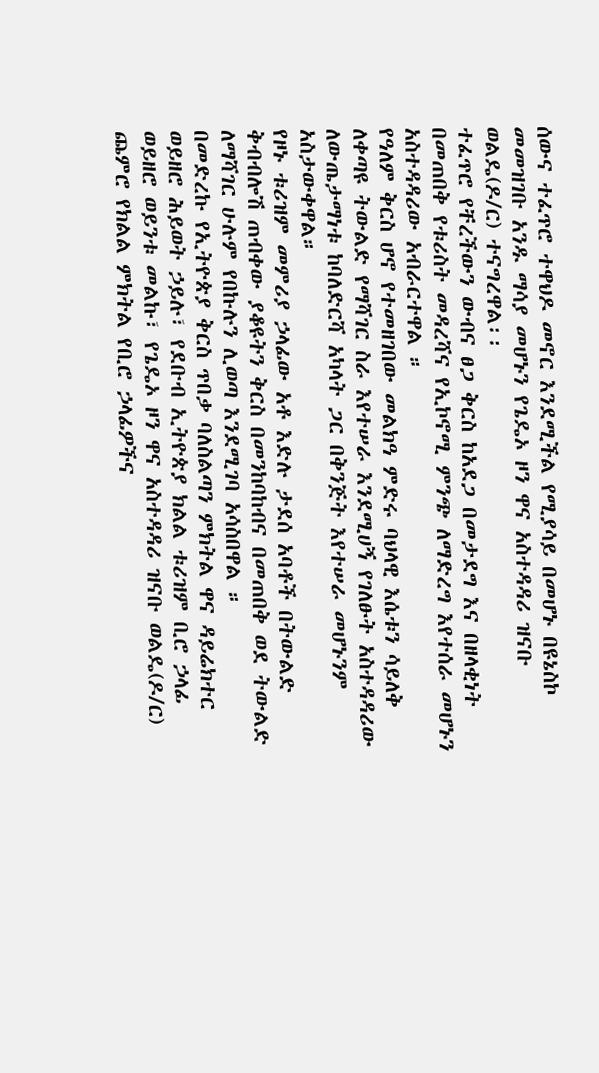ሰውና ተፈጥሮ ተዋህዶ መኖር እንደሚችል የሚያሳይ በመሆኑ በዩኔስኮ መመዝገቡ አንዱ ማሳያ መሆኑን የጌዴኦ ዞን ዋና አስተዳዳሪ ዝናቡ ወልዴ(ዶ/ር) ተናግረዋል፡፡
ተፈጥሮ የቸረችውን ውብና ፀጋ ቅርስ ከአደጋ በመታደግ እና በዘላቂነት በመጠበቅ የቱሪስት መዳረሻና የኢኮኖሚ ምንጭ ለማድረግ እየተሰራ መሆኑን አስተዳዳሪው አብራርተዋል ።
የዓለም ቅርስ ሆኖ የተመዘገበው መልክዓ ምድሩ ባህላዊ እሴቱን ሳይለቅ ለቀጣዩ ትውልድ የማሻገር ስራ እየተሠራ እንደሚሀኝ የገለፁት አስተዳዳሪው ለውጤታማነቱ ከባለድርሻ አካላት ጋር በቅንጅት እየተሠራ መሆኑንም አስታውቀዋል።
የዞኑ ቱሪዝም መምሪያ ኃላፊው አቶ እድሉ ታደሰ አባቶች በትውልድ ቅብብሎሽ ጠብቀው ያቆዩትን ቅርስ በመንከባከብና በመጠበቅ ወደ ትውልድ ለማሻገር ሁሉም የበኩሉን ሊወጣ እንደሚገባ አሳስበዋል ።
በመድረኩ የኢትዮጵያ ቅርስ ጥበቃ ባለስልጣን ምክትል ዋና ዳይሬክተር ወይዘሮ ሕይወት ኃይሉ፣ የደቡብ ኢትዮጵያ ክልል ቱሪዝም ቢሮ ኃላፊ ወይዘሮ ወይንቱ መልኩ፣ የጌዴኦ ዞን ዋና አስተዳዳሪ ዝናቡ ወልዴ(ዶ/ር) ጨምሮ የክልል ምክትል የቢሮ ኃላፊዎችና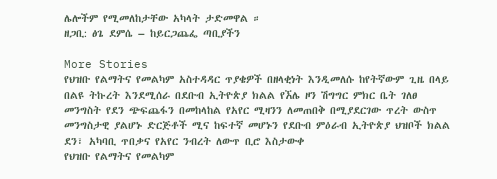ሌሎችም የሚመለከታቸው አካላት ታድመዋል ።
ዘጋቢ: ፅጌ ደምሴ – ከይርጋጨፌ ጣቢያችን

More Stories
የህዝቡ የልማትና የመልካም አስተዳዳር ጥያቄዎች በዘላቂነት እንዲመለሱ ከየትኛውም ጊዜ በላይ በልዩ ትኩረት እንደሚሰራ በደቡብ ኢትዮጵያ ክልል የኧሌ ዞን ሽግግር ምክር ቤት ገለፀ
መንግስት የደን ጭፍጨፋን በመከላከል የአየር ሚዛንን ለመጠበቅ በሚያደርገው ጥረት ውስጥ መንግስታዊ ያልሆኑ ድርጅቶች ሚና ከፍተኛ መሆኑን የደቡብ ምዕራብ ኢትዮጵያ ህዝቦች ክልል ደን፣ አካባቢ ጥበቃና የአየር ንብረት ለውጥ ቢሮ እስታውቀ
የህዝቡ የልማትና የመልካም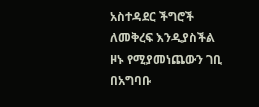አስተዳደር ችግሮች ለመቅረፍ እንዲያስችል ዞኑ የሚያመነጨውን ገቢ በአግባቡ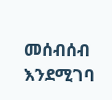መሰብሰብ እንደሚገባ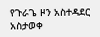የጉራጌ ዞን አስተዳደር አስታወቀ